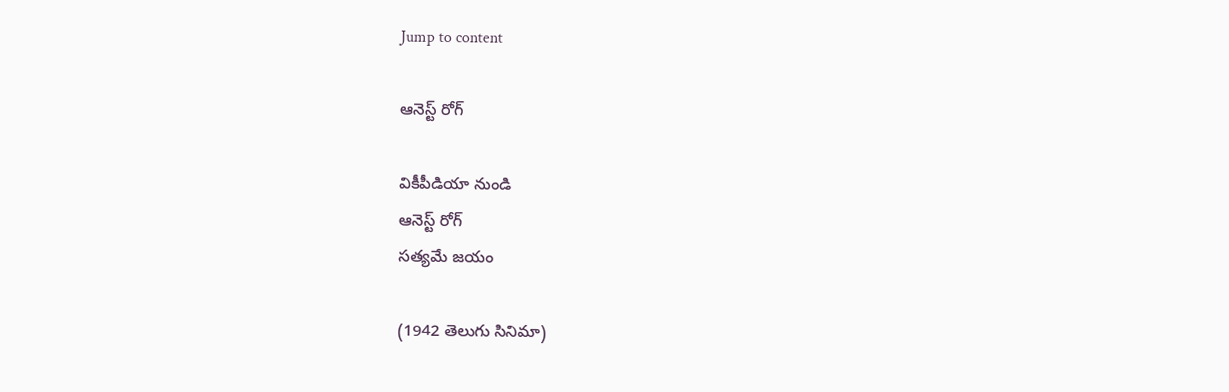Jump to content

ఆనెస్ట్ రోగ్

వికీపీడియా నుండి
ఆనెస్ట్ రోగ్
సత్యమే జయం

(1942 తెలుగు సినిమా)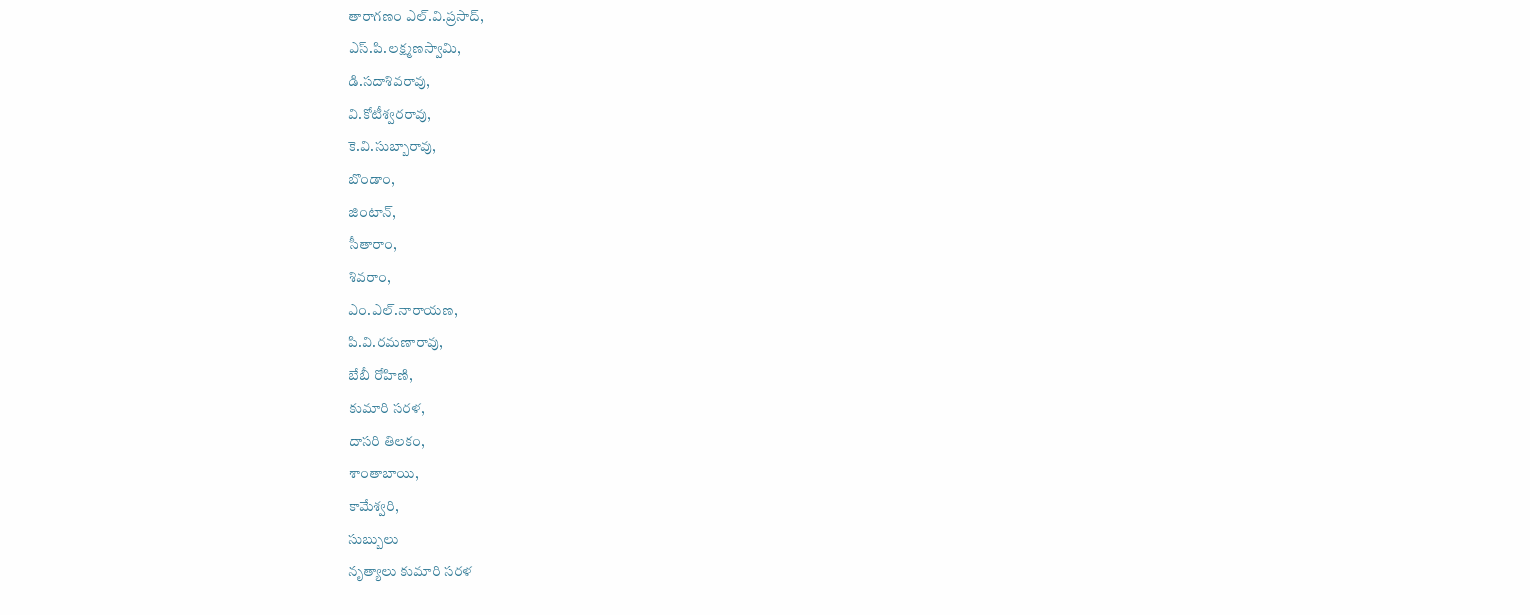తారాగణం ఎల్.వి.ప్రసాద్,
ఎస్.పి.లక్ష్మణస్వామి,
డి.సదాశివరావు,
వి.కోటీశ్వరరావు,
కె.వి.సుబ్బారావు,
బొండాం,
జింటాన్,
సీతారాం,
శివరాం,
ఎం.ఎల్.నారాయణ,
పి.వి.రమణారావు,
బేబీ రోహిణి,
కుమారి సరళ,
దాసరి తిలకం,
శాంతాబాయి,
కామేశ్వరి,
సుబ్బులు
నృత్యాలు కుమారి సరళ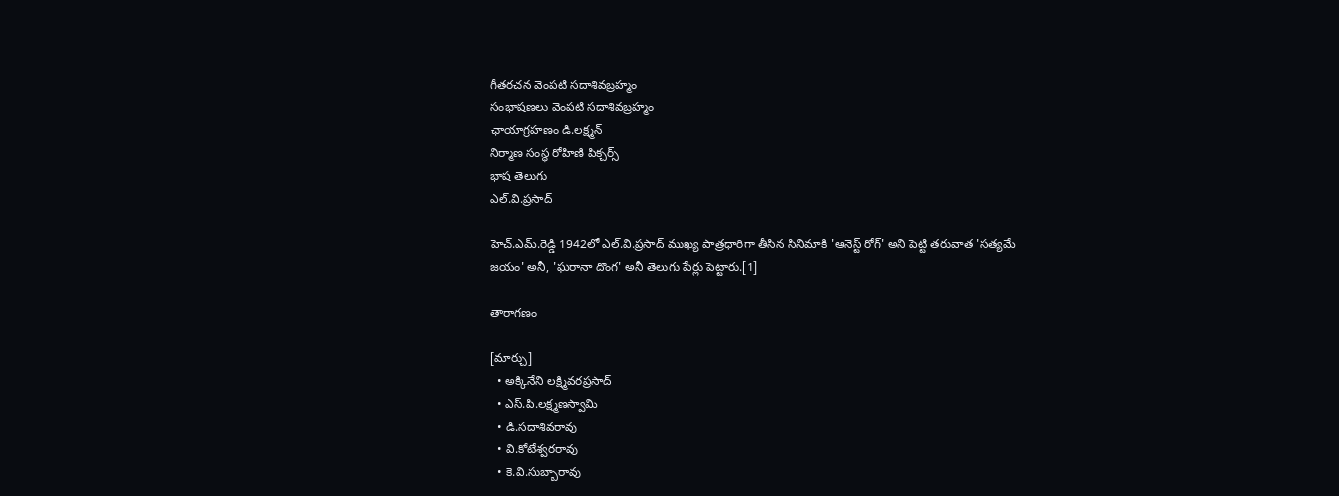గీతరచన వెంపటి సదాశివబ్రహ్మం
సంభాషణలు వెంపటి సదాశివబ్రహ్మం
ఛాయాగ్రహణం డి.లక్ష్మన్
నిర్మాణ సంస్థ రోహిణి పిక్చర్స్
భాష తెలుగు
ఎల్.వి.ప్రసాద్

హెచ్‌.ఎమ్‌.రెడ్డి 1942లో ఎల్‌.వి.ప్రసాద్‌ ముఖ్య పాత్రధారిగా తీసిన సినిమాకి 'ఆనెస్ట్‌ రోగ్‌' అని పెట్టి తరువాత 'సత్యమే జయం' అనీ, 'ఘరానా దొంగ' అనీ తెలుగు పేర్లు పెట్టారు.[1]

తారాగణం

[మార్చు]
  • అక్కినేని లక్ష్మివరప్రసాద్
  • ఎస్.పి.లక్ష్మణస్వామి
  • డి.సదాశివరావు
  • వి.కోటేశ్వరరావు
  • కె.వి.సుబ్బారావు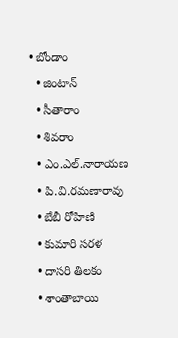• బోండాం
  • జింటాన్
  • సీతారాం
  • శివరాం
  • ఎం.ఎల్.నారాయణ
  • పి.వి.రమణారావు
  • బేబీ రోహిణి
  • కుమారి సరళ
  • దాసరి తిలకం
  • శాంతాబాయి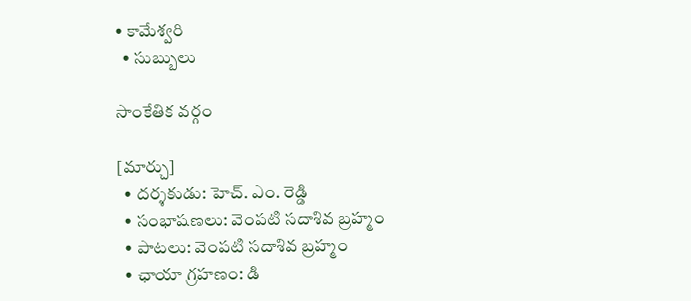• కామేశ్వరి
  • సుబ్బులు

సాంకేతిక వర్గం

[మార్చు]
  • దర్శకుడు: హెచ్. ఎం. రెడ్డి
  • సంభాషణలు: వెంపటి సదాశివ బ్రహ్మం
  • పాటలు: వెంపటి సదాశివ బ్రహ్మం
  • ఛాయా గ్రహణం: డి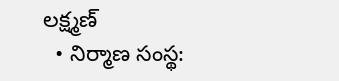లక్ష్మణ్
  • నిర్మాణ సంస్థ: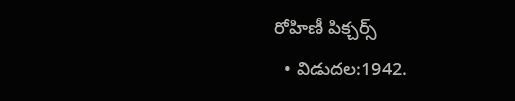రోహిణీ పిక్చర్స్
  • విడుదల:1942.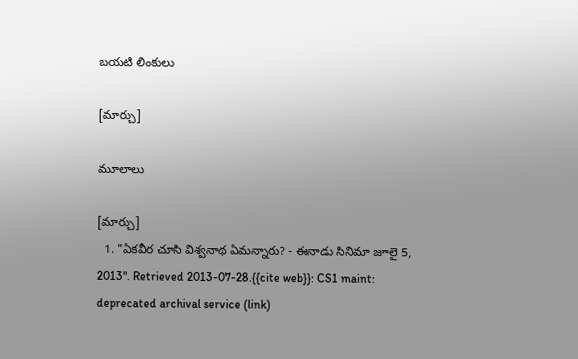బయటి లింకులు

[మార్చు]

మూలాలు

[మార్చు]
  1. "ఏకవీర చూసి విశ్వనాథ ఏమన్నారు? - ఈనాడు సినిమా జూలై 5, 2013". Retrieved 2013-07-28.{{cite web}}: CS1 maint: deprecated archival service (link)